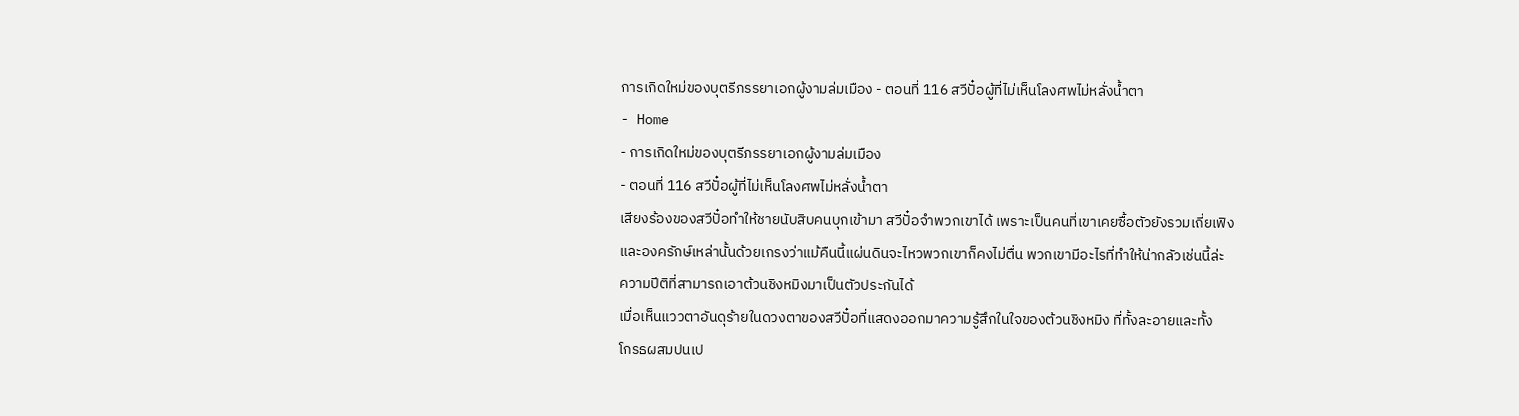การเกิดใหม่ของบุตรีภรรยาเอกผู้งามล่มเมือง - ตอนที่ 116 สวีปั๋อผู้ที่ไม่เห็นโลงศพไม่หลั่งนํ้าตา
- Home
- การเกิดใหม่ของบุตรีภรรยาเอกผู้งามล่มเมือง
- ตอนที่ 116 สวีปั๋อผู้ที่ไม่เห็นโลงศพไม่หลั่งนํ้าตา
เสียงร้องของสวีปั๋อทำให้ชายนับสิบคนบุกเข้ามา สวีปั๋อจำพวกเขาได้ เพราะเป็นคนที่เขาเคยซื้อตัวยังรวมเถี่ยเฟิง
และองครักษ์เหล่านั้นด้วยเกรงว่าแม้คืนนี้แผ่นดินจะไหวพวกเขาก็คงไม่ตื่น พวกเขามีอะไรที่ทำให้น่ากลัวเช่นนี้ล่ะ
ความปีติที่สามารถเอาต้วนชิงหมิงมาเป็นตัวประกันได้
เมื่อเห็นแววตาอันดุร้ายในดวงตาของสวีปั๋อที่แสดงออกมาความรู้สึกในใจของต้วนชิงหมิง ที่ทั้งละอายและทั้ง
โกรธผสมปนเป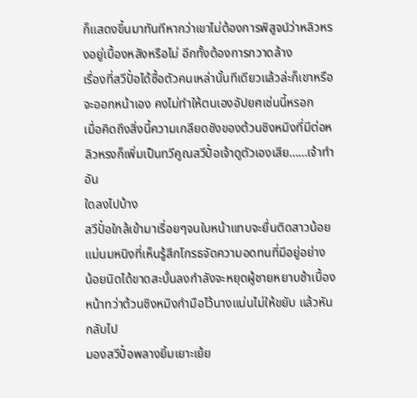ก็แสดงขึ้นมาทันทีหากว่าเขาไม่ต้องการพิสูจน์ว่าหลิวหรงอยู่เบื้องหลังหรือไม่ อีกทั้งต้องการกวาดล้าง
เรื่องที่สวีปั๋อได้ซื้อตัวคนเหล่านั้นทีเดียวแล้วล่ะก็เขาหรือจะออกหน้าเอง คงไม่ทำให้ตนเองอัปยศเช่นนี้หรอก
เมื่อคิดถึงสิ่งนี้ความเกลียดชังของต้วนชิงหมิงที่มีต่อหลิวหรงก็เพิ่มเป็นทวีคูณสวีปั๋อเจ้าดูตัวเองเสีย……เจ้าทำอัน
ใดลงไปบ้าง
สวีปั๋อใกล้เข้ามาเรื่อยๆจนใบหน้าแทบจะยื่นติดสาวน้อย แม่นมหนิงที่เห็นรู้สึกโกรธจัดความอดทนที่มีอยู่อย่าง
น้อยนิดได้ขาดสะบั้นลงกำลังจะหยุดผู้ชายหยาบช้าเบื้องหน้าทว่าต้วนชิงหมิงกำมือไว้นางแน่นไม่ให้ขยับ แล้วหันกลับไป
มองสวีปั๋อพลางยิ้มเยาะเย้ย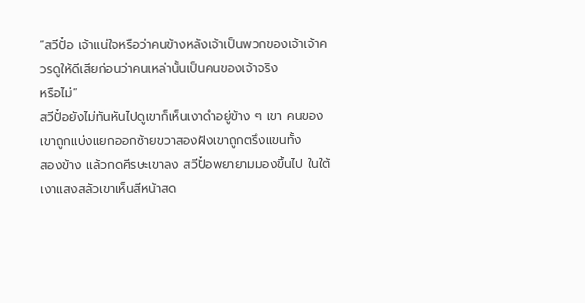“สวีปั๋อ เจ้าแน่ใจหรือว่าคนข้างหลังเจ้าเป็นพวกของเจ้าเจ้าควรดูให้ดีเสียก่อนว่าคนเหล่านั้นเป็นคนของเจ้าจริง
หรือไม่”
สวีปั๋อยังไม่ทันหันไปดูเขาก็เห็นเงาดำอยู่ข้าง ๆ เขา คนของเขาถูกแบ่งแยกออกซ้ายขวาสองฝังเขาถูกตรึงแขนทั้ง
สองข้าง แล้วกดศีรษะเขาลง สวีปั๋อพยายามมองขึ้นไป ในใต้เงาแสงสลัวเขาเห็นสีหน้าสด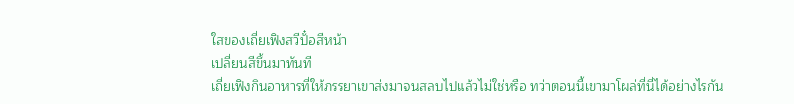ใสของเถี่ยเฟิงสวีปั๋อสีหน้า
เปลี่ยนสีขึ้นมาทันที
เถี่ยเฟิงกินอาหารที่ให้ภรรยาเขาส่งมาจนสลบไปแล้วไม่ใช่หรือ ทว่าตอนนี้เขามาโผล่ที่นี่ได้อย่างไรกัน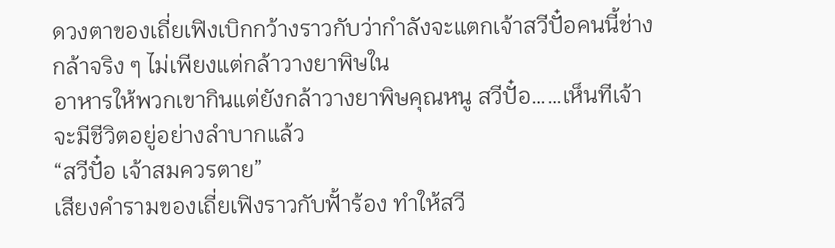ดวงตาของเถี่ยเฟิงเบิกกว้างราวกับว่ากำลังจะแตกเจ้าสวีปั๋อคนนี้ช่างกล้าจริง ๆ ไม่เพียงแต่กล้าวางยาพิษใน
อาหารให้พวกเขากินแต่ยังกล้าวางยาพิษคุณหนู สวีปั๋อ……เห็นทีเจ้าจะมีชีวิตอยู่อย่างลำบากแล้ว
“สวีปั๋อ เจ้าสมควรตาย”
เสียงคำรามของเถี่ยเฟิงราวกับฟั้าร้อง ทำให้สวี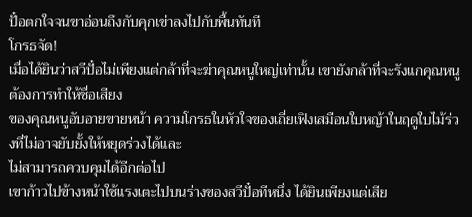ปั๋อตกใจจนขาอ่อนถึงกับคุกเข่าลงไปกับพื้นทันที
โกรธจัด!
เมื่อได้ยินว่าสวีปั๋อไม่เพียงแต่กล้าที่จะฆ่าคุณหนูใหญ่เท่านั้น เขายังกล้าที่จะรังแกคุณหนูต้องการทำให้ชื่อเสียง
ของคุณหนูอับอายขายหน้า ความโกรธในหัวใจของเถี่ยเฟิงเสมือนใบหญ้าในฤดูใบไม้ร่วงที่ไม่อาจยับยั้งให้หยุดร่วงได้และ
ไม่สามารถควบคุมได้อีกต่อไป
เขาก้าวไปข้างหน้าใช้แรงเตะไปบนร่างของสวีปั๋อทีหนึ่ง ได้ยินเพียงแต่เสีย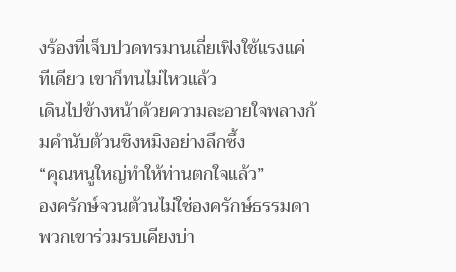งร้องที่เจ็บปวดทรมานเถี่ยเฟิงใช้แรงแค่
ทีเดียว เขาก็ทนไม่ไหวแล้ว
เดินไปข้างหน้าด้วยความละอายใจพลางก้มคำนับต้วนชิงหมิงอย่างลึกซึ้ง
“คุณหนูใหญ่ทำให้ท่านตกใจแล้ว”
องครักษ์จวนต้วนไม่ใช่องครักษ์ธรรมดา พวกเขาร่วมรบเคียงบ่า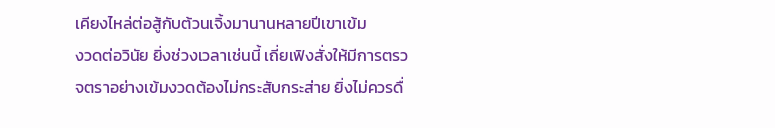เคียงไหล่ต่อสู้กับต้วนเจิ้งมานานหลายปีเขาเข้ม
งวดต่อวินัย ยิ่งช่วงเวลาเช่นนี้ เถี่ยเฟิงสั่งให้มีการตรวจตราอย่างเข้มงวดต้องไม่กระสับกระส่าย ยิ่งไม่ควรดื่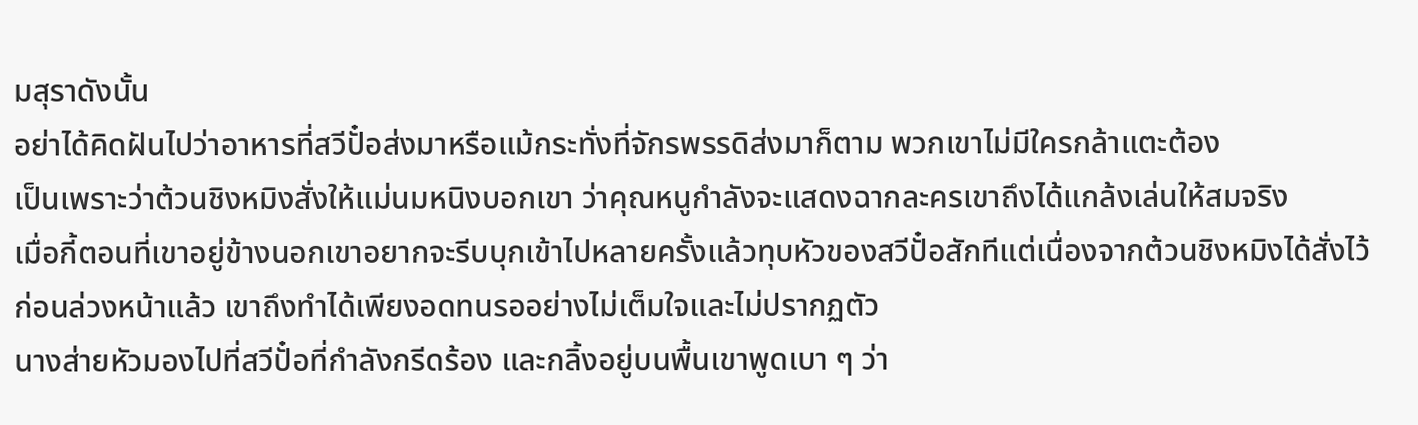มสุราดังนั้น
อย่าได้คิดฝันไปว่าอาหารที่สวีปั๋อส่งมาหรือแม้กระทั่งที่จักรพรรดิส่งมาก็ตาม พวกเขาไม่มีใครกล้าแตะต้อง
เป็นเพราะว่าต้วนชิงหมิงสั่งให้แม่นมหนิงบอกเขา ว่าคุณหนูกำลังจะแสดงฉากละครเขาถึงได้แกล้งเล่นให้สมจริง
เมื่อกี้ตอนที่เขาอยู่ข้างนอกเขาอยากจะรีบบุกเข้าไปหลายครั้งแล้วทุบหัวของสวีปั๋อสักทีแต่เนื่องจากต้วนชิงหมิงได้สั่งไว้
ก่อนล่วงหน้าแล้ว เขาถึงทำได้เพียงอดทนรออย่างไม่เต็มใจและไม่ปรากฏตัว
นางส่ายหัวมองไปที่สวีปั๋อที่กำลังกรีดร้อง และกลิ้งอยู่บนพื้นเขาพูดเบา ๆ ว่า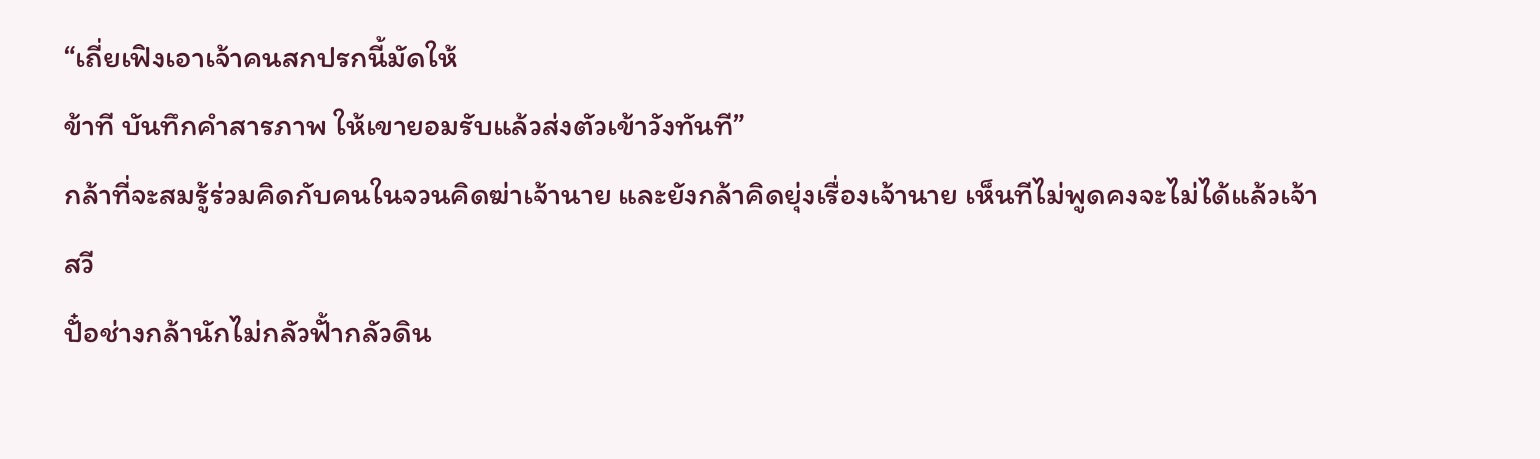“เถี่ยเฟิงเอาเจ้าคนสกปรกนี้มัดให้
ข้าที บันทึกคำสารภาพ ให้เขายอมรับแล้วส่งตัวเข้าวังทันที”
กล้าที่จะสมรู้ร่วมคิดกับคนในจวนคิดฆ่าเจ้านาย และยังกล้าคิดยุ่งเรื่องเจ้านาย เห็นทีไม่พูดคงจะไม่ได้แล้วเจ้าสวี
ปั๋อช่างกล้านักไม่กลัวฟั้ากลัวดิน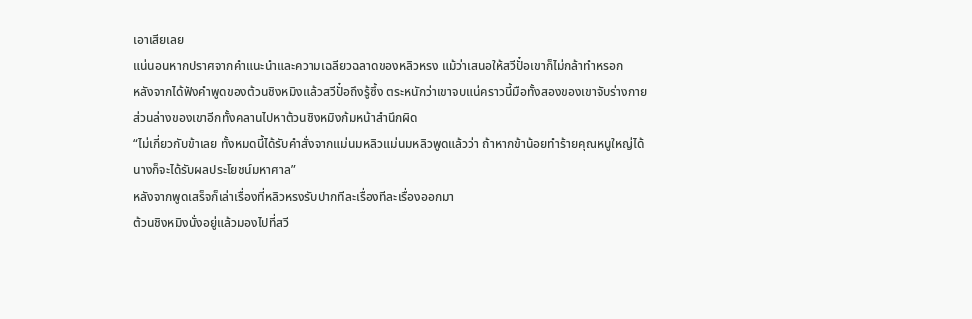เอาเสียเลย
แน่นอนหากปราศจากคำแนะนำและความเฉลียวฉลาดของหลิวหรง แม้ว่าเสนอให้สวีปั๋อเขาก็ไม่กล้าทำหรอก
หลังจากได้ฟังคำพูดของต้วนชิงหมิงแล้วสวีปั๋อถึงรู้ซึ้ง ตระหนักว่าเขาจบแน่คราวนี้มือทั้งสองของเขาจับร่างกาย
ส่วนล่างของเขาอีกทั้งคลานไปหาต้วนชิงหมิงก้มหน้าสำนึกผิด
“ไม่เกี่ยวกับข้าเลย ทั้งหมดนี้ได้รับคำสั่งจากแม่นมหลิวแม่นมหลิวพูดแล้วว่า ถ้าหากข้าน้อยทำร้ายคุณหนูใหญ่ได้
นางก็จะได้รับผลประโยชน์มหาศาล”
หลังจากพูดเสร็จก็เล่าเรื่องที่หลิวหรงรับปากทีละเรื่องทีละเรื่องออกมา
ต้วนชิงหมิงนั่งอยู่แล้วมองไปที่สวี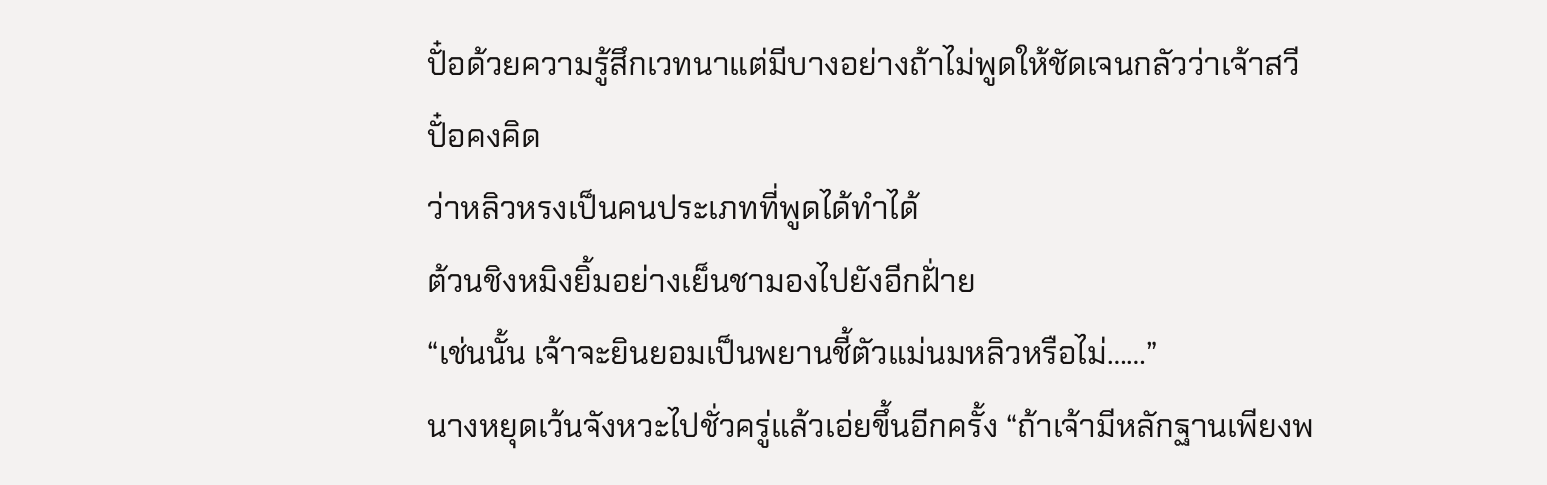ปั๋อด้วยความรู้สึกเวทนาแต่มีบางอย่างถ้าไม่พูดให้ชัดเจนกลัวว่าเจ้าสวีปั๋อคงคิด
ว่าหลิวหรงเป็นคนประเภทที่พูดได้ทำได้
ต้วนชิงหมิงยิ้มอย่างเย็นชามองไปยังอีกฝั่าย
“เช่นนั้น เจ้าจะยินยอมเป็นพยานชี้ตัวแม่นมหลิวหรือไม่……”
นางหยุดเว้นจังหวะไปชั่วครู่แล้วเอ่ยขึ้นอีกครั้ง “ถ้าเจ้ามีหลักฐานเพียงพ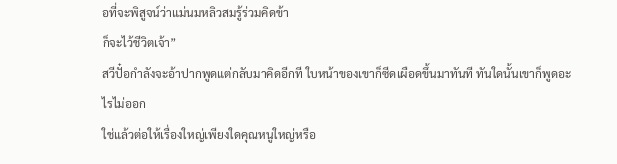อที่จะพิสูจน์ว่าแม่นมหลิวสมรู้ร่วมคิดข้า
ก็จะไว้ชีวิตเจ้า”
สวีปั๋อกำลังจะอ้าปากพูดแต่กลับมาคิดอีกที ใบหน้าของเขาก็ซีดเผือดขึ้นมาทันที ทันใดนั้นเขาก็พูดอะไรไม่ออก
ใช่แล้วต่อให้เรื่องใหญ่เพียงใดคุณหนูใหญ่หรือ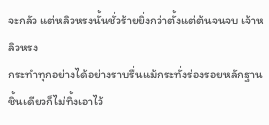จะกลัว แต่หลิวหรงนั้นชั่วร้ายยิ่งกว่าตั้งแต่ต้นจนจบ เจ้าหลิวหรง
กระทำทุกอย่างได้อย่างราบรื่นแม้กระทั่งร่องรอยหลักฐานชิ้นเดียวก็ไม่ทิ้งเอาไว้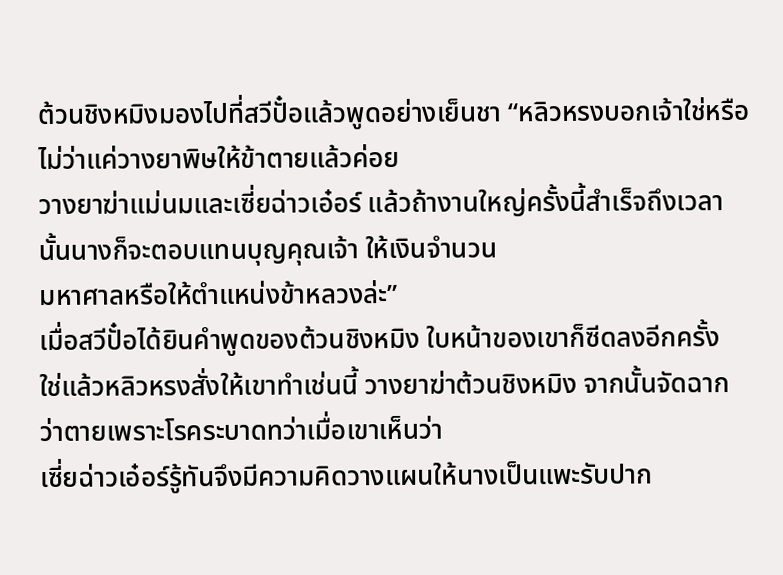ต้วนชิงหมิงมองไปที่สวีปั๋อแล้วพูดอย่างเย็นชา “หลิวหรงบอกเจ้าใช่หรือไม่ว่าแค่วางยาพิษให้ข้าตายแล้วค่อย
วางยาฆ่าแม่นมและเซี่ยฉ่าวเอ๋อร์ แล้วถ้างานใหญ่ครั้งนี้สำเร็จถึงเวลานั้นนางก็จะตอบแทนบุญคุณเจ้า ให้เงินจำนวน
มหาศาลหรือให้ตำแหน่งข้าหลวงล่ะ”
เมื่อสวีปั๋อได้ยินคำพูดของต้วนชิงหมิง ใบหน้าของเขาก็ซีดลงอีกครั้ง
ใช่แล้วหลิวหรงสั่งให้เขาทำเช่นนี้ วางยาฆ่าต้วนชิงหมิง จากนั้นจัดฉากว่าตายเพราะโรคระบาดทว่าเมื่อเขาเห็นว่า
เซี่ยฉ่าวเอ๋อร์รู้ทันจึงมีความคิดวางแผนให้นางเป็นแพะรับปาก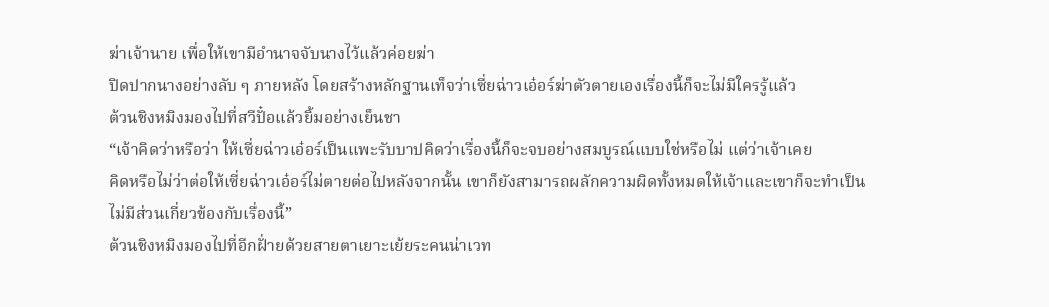ฆ่าเจ้านาย เพื่อให้เขามีอำนาจจับนางไว้แล้วค่อยฆ่า
ปิดปากนางอย่างลับ ๆ ภายหลัง โดยสร้างหลักฐานเท็จว่าเซี่ยฉ่าวเอ๋อร์ฆ่าตัวตายเองเรื่องนี้ก็จะไม่มีใครรู้แล้ว
ต้วนชิงหมิงมองไปที่สวีปั๋อแล้วยิ้มอย่างเย็นชา
“เจ้าคิดว่าหรือว่า ให้เซี่ยฉ่าวเอ๋อร์เป็นแพะรับบาปคิดว่าเรื่องนี้ก็จะจบอย่างสมบูรณ์แบบใช่หรือไม่ แต่ว่าเจ้าเคย
คิดหรือไม่ว่าต่อให้เซี่ยฉ่าวเอ๋อร์ไม่ตายต่อไปหลังจากนั้น เขาก็ยังสามารถผลักความผิดทั้งหมดให้เจ้าและเขาก็จะทำเป็น
ไม่มีส่วนเกี่ยวข้องกับเรื่องนี้”
ต้วนชิงหมิงมองไปที่อีกฝั่ายด้วยสายตาเยาะเย้ยระคนน่าเวท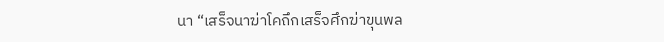นา “เสร็จนาฆ่าโคถึกเสร็จศึกฆ่าขุนพล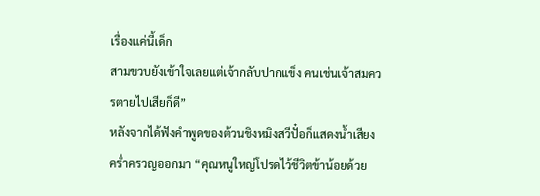เรื่องแค่นี้เด็ก
สามขวบยังเข้าใจเลยแต่เจ้ากลับปากแข็ง คนเช่นเจ้าสมควรตายไปเสียก็ดี”
หลังจากได้ฟังคำพูดของต้วนชิงหมิงสวีปั๋อก็แสดงนํ้าเสียงครํ่าครวญออกมา “คุณหนูใหญ่โปรดไว้ชีวิตข้าน้อยด้วย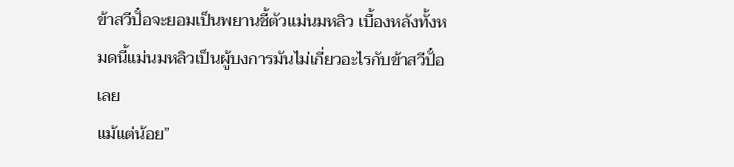ข้าสวีปั๋อจะยอมเป็นพยานชี้ตัวแม่นมหลิว เบื้องหลังทั้งหมดนี้แม่นมหลิวเป็นผู้บงการมันไม่เกี่ยวอะไรกับข้าสวีปั๋อเลย
แม้แต่น้อย”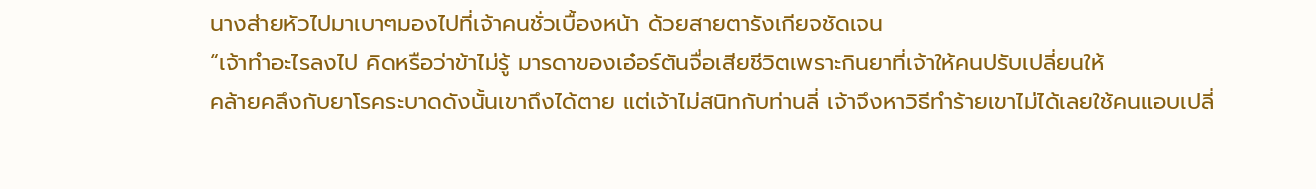นางส่ายหัวไปมาเบาๆมองไปที่เจ้าคนชั่วเบื้องหน้า ด้วยสายตารังเกียจชัดเจน
“เจ้าทำอะไรลงไป คิดหรือว่าข้าไม่รู้ มารดาของเอ๋อร์ตันจื่อเสียชีวิตเพราะกินยาที่เจ้าให้คนปรับเปลี่ยนให้
คล้ายคลึงกับยาโรคระบาดดังนั้นเขาถึงได้ตาย แต่เจ้าไม่สนิทกับท่านลี่ เจ้าจึงหาวิธีทำร้ายเขาไม่ได้เลยใช้คนแอบเปลี่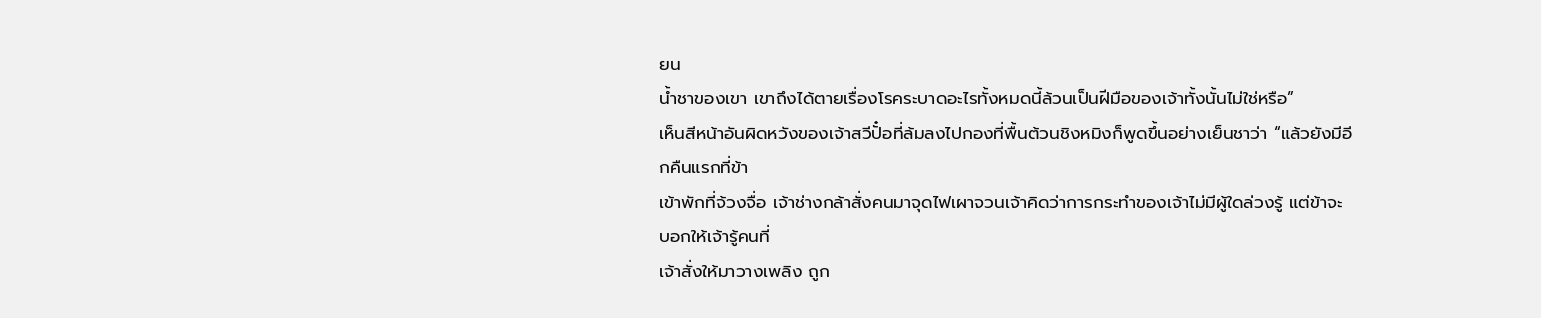ยน
นํ้าชาของเขา เขาถึงได้ตายเรื่องโรคระบาดอะไรทั้งหมดนี้ล้วนเป็นฝีมือของเจ้าทั้งนั้นไม่ใช่หรือ”
เห็นสีหน้าอันผิดหวังของเจ้าสวีปั๋อที่ล้มลงไปกองที่พื้นต้วนชิงหมิงก็พูดขึ้นอย่างเย็นชาว่า “แล้วยังมีอีกคืนแรกที่ข้า
เข้าพักที่จ้วงจื่อ เจ้าช่างกล้าสั่งคนมาจุดไฟเผาจวนเจ้าคิดว่าการกระทำของเจ้าไม่มีผู้ใดล่วงรู้ แต่ข้าจะบอกให้เจ้ารู้คนที่
เจ้าสั่งให้มาวางเพลิง ถูก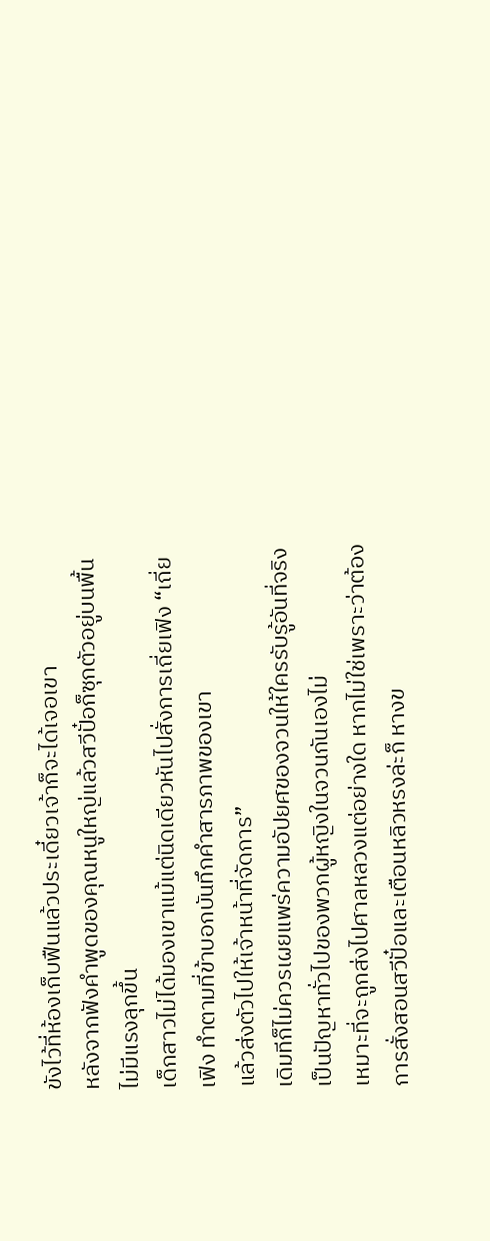ขังไว้ที่ห้องเก็บฟืนแล้วประเดี๋ยวเจ้าก็จะได้เจอเขา
หลังจากฟังคำพูดของคุณหนูใหญ่แล้วสวีปั๋อก็ซุกตัวอยู่บนพื้น ไม่มีแรงลุกขึ้น
เด็กสาวไม่ได้มองเขาแม้แต่นิดเดียวหันไปสั่งการเถี่ยเฟิง “เถี่ยเฟิง ทำตามที่ข้าบอกบันทึกคำสารภาพของเขา
แล้วส่งตัวไปให้เจ้าหน้าที่จัดการ”
เดิมทีก็ไม่ควรเผยแพร่ความอัปยศของจวนให้ใครรับรู้อันที่จริงเป็นปัญหาทั่วไปของพวกผู้หญิงในจวนกันเองไม่
เหมาะที่จะถูกส่งไปศาลหลวงแต่อย่างใด หากไม่ใช่เพราะว่าต้องการสั่งสอนสวีปั๋อและเตือนหลิวหรงล่ะก็ หางข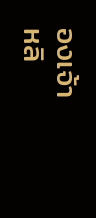องเจ้า
หลิ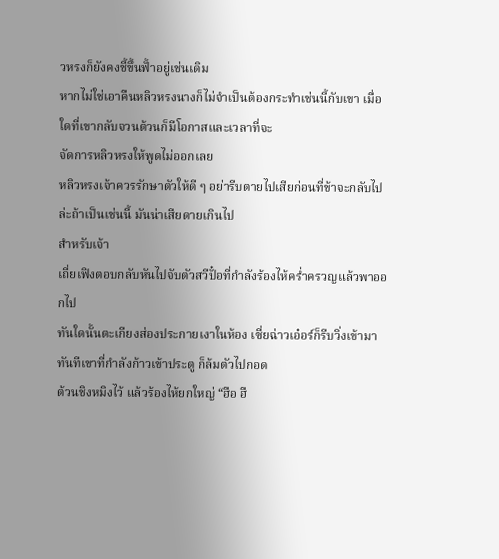วหรงก็ยังคงชี้ขึ้นฟั้าอยู่เช่นเดิม
หากไม่ใช่เอาคืนหลิวหรงนางก็ไม่จำเป็นต้องกระทำเช่นนี้กับเขา เมื่อใดที่เขากลับจวนต้วนก็มีโอกาสและเวลาที่จะ
จัดการหลิวหรงให้พูดไม่ออกเลย
หลิวหรงเจ้าควรรักษาตัวให้ดี ๆ อย่ารีบตายไปเสียก่อนที่ข้าจะกลับไปล่ะถ้าเป็นเช่นนี้ มันน่าเสียดายเกินไป
สำหรับเจ้า
เถี่ยเฟิงตอบกลับหันไปจับตัวสวีปั๋อที่กำลังร้องไห้ครํ่าครวญแล้วพาออกไป
ทันใดนั้นตะเกียงส่องประกายเงาในห้อง เซี่ยฉ่าวเอ๋อร์ก็รีบวิ่งเข้ามาทันทีเขาที่กำลังก้าวเข้าประตู ก็ล้มตัวไปกอด
ต้วนชิงหมิงไว้ แล้วร้องไห้ยกใหญ่ “ฮือ ฮื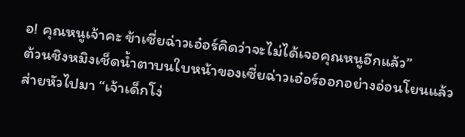อ! คุณหนูเจ้าคะ ข้าเซี่ยฉ่าวเอ๋อร์คิดว่าจะไม่ได้เจอคุณหนูอีกแล้ว”
ต้วนชิงหมิงเช็ดนํ้าตาบนใบหน้าของเซี่ยฉ่าวเอ๋อร์ออกอย่างอ่อนโยนแล้วส่ายหัวไปมา “เจ้าเด็กโง่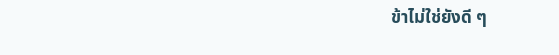ข้าไม่ใช่ยังดี ๆ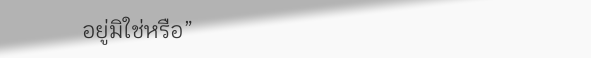อยู่มิใช่หรือ”